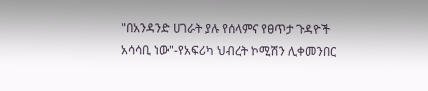"በአንዳንድ ሀገራት ያሉ የሰላምና የፀጥታ ጉዳዮች አሳሳቢ ነው"-የአፍሪካ ህብረት ኮሚሽን ሊቀመንበር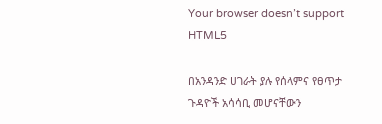Your browser doesn’t support HTML5

በአንዳንድ ሀገራት ያሉ የሰላምና የፀጥታ ጉዳዮች አሳሳቢ መሆናቸውን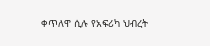ቀጥለዋ ሲሉ የአፍሪካ ህብረት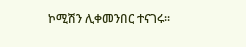ኮሚሽን ሊቀመንበር ተናገሩ፡፡